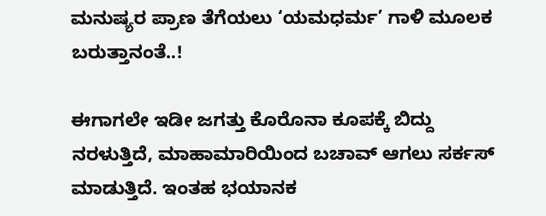ಮನುಷ್ಯರ ಪ್ರಾಣ ತೆಗೆಯಲು ‘ಯಮಧರ್ಮ’ ಗಾಳಿ ಮೂಲಕ ಬರುತ್ತಾನಂತೆ..!

ಈಗಾಗಲೇ ಇಡೀ ಜಗತ್ತು ಕೊರೊನಾ ಕೂಪಕ್ಕೆ ಬಿದ್ದು ನರಳುತ್ತಿದೆ, ಮಾಹಾಮಾರಿಯಿಂದ ಬಚಾವ್ ಆಗಲು ಸರ್ಕಸ್ ಮಾಡುತ್ತಿದೆ. ಇಂತಹ ಭಯಾನಕ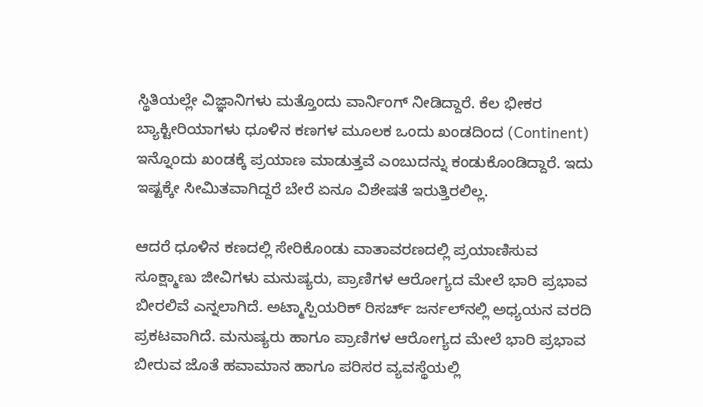ಸ್ಥಿತಿಯಲ್ಲೇ ವಿಜ್ಞಾನಿಗಳು ಮತ್ತೊಂದು ವಾರ್ನಿಂಗ್ ನೀಡಿದ್ದಾರೆ. ಕೆಲ ಭೀಕರ ಬ್ಯಾಕ್ಟೀರಿಯಾಗಳು ಧೂಳಿನ ಕಣಗಳ ಮೂಲಕ ಒಂದು ಖಂಡದಿಂದ (Continent) ಇನ್ನೊಂದು ಖಂಡಕ್ಕೆ ಪ್ರಯಾಣ ಮಾಡುತ್ತವೆ ಎಂಬುದನ್ನು ಕಂಡುಕೊಂಡಿದ್ದಾರೆ. ಇದು ಇಷ್ಟಕ್ಕೇ ಸೀಮಿತವಾಗಿದ್ದರೆ ಬೇರೆ ಏನೂ ವಿಶೇಷತೆ ಇರುತ್ತಿರಲಿಲ್ಲ.

ಆದರೆ ಧೂಳಿನ ಕಣದಲ್ಲಿ ಸೇರಿಕೊಂಡು ವಾತಾವರಣದಲ್ಲಿ ಪ್ರಯಾಣಿಸುವ ಸೂಕ್ಷ್ಮಾಣು ಜೀವಿಗಳು ಮನುಷ್ಯರು, ಪ್ರಾಣಿಗಳ ಆರೋಗ್ಯದ ಮೇಲೆ ಭಾರಿ ಪ್ರಭಾವ ಬೀರಲಿವೆ ಎನ್ನಲಾಗಿದೆ. ಅಟ್ಮಾಸ್ಪಿಯರಿಕ್ ರಿಸರ್ಚ್‌ ಜರ್ನಲ್‌ನಲ್ಲಿ ಅಧ್ಯಯನ ವರದಿ ಪ್ರಕಟವಾಗಿದೆ. ಮನುಷ್ಯರು ಹಾಗೂ ಪ್ರಾಣಿಗಳ ಆರೋಗ್ಯದ ಮೇಲೆ ಭಾರಿ ಪ್ರಭಾವ ಬೀರುವ ಜೊತೆ ಹವಾಮಾನ ಹಾಗೂ ಪರಿಸರ ವ್ಯವಸ್ಥೆಯಲ್ಲಿ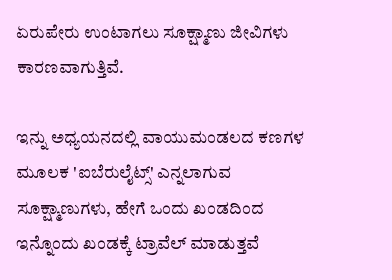ಏರುಪೇರು ಉಂಟಾಗಲು ಸೂಕ್ಷ್ಮಾಣು ಜೀವಿಗಳು ಕಾರಣವಾಗುತ್ತಿವೆ.

ಇನ್ನು ಅಧ್ಯಯನದಲ್ಲಿ ವಾಯುಮಂಡಲದ ಕಣಗಳ ಮೂಲಕ 'ಐಬೆರುಲೈಟ್ಸ್‌' ಎನ್ನಲಾಗುವ ಸೂಕ್ಷ್ಮಾಣುಗಳು, ಹೇಗೆ ಒಂದು ಖಂಡದಿಂದ ಇನ್ನೊಂದು ಖಂಡಕ್ಕೆ ಟ್ರಾವೆಲ್ ಮಾಡುತ್ತವೆ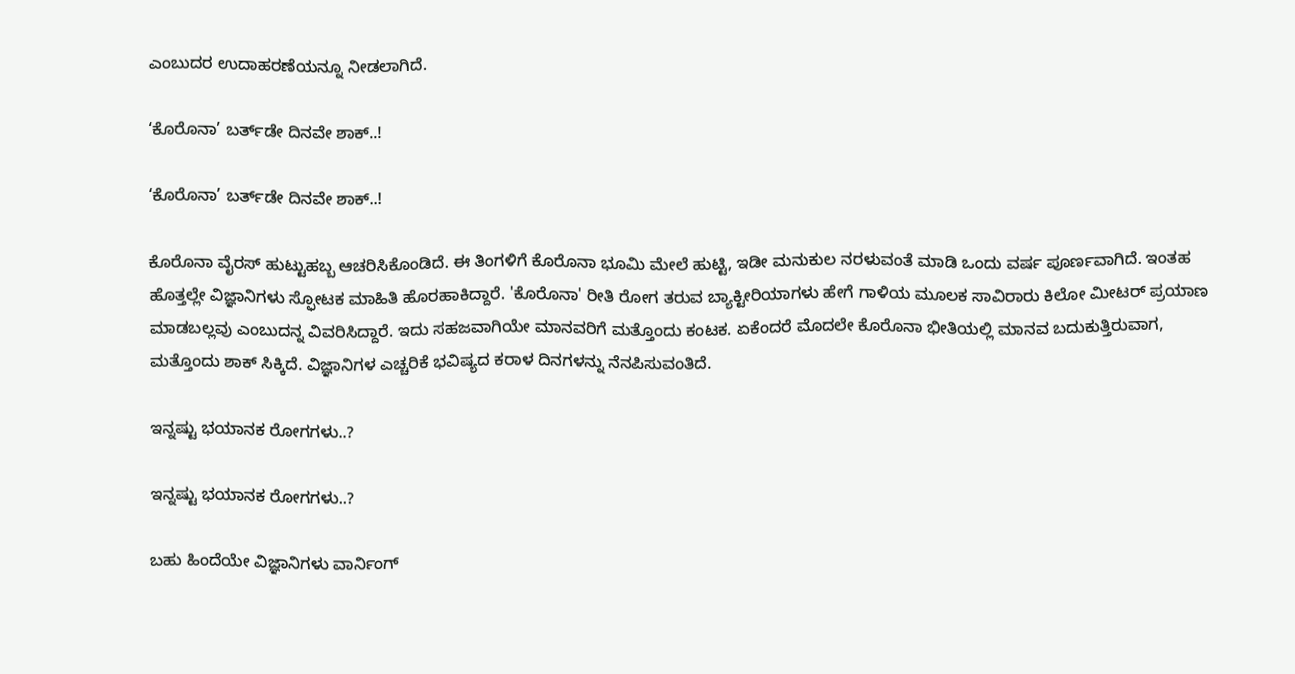ಎಂಬುದರ ಉದಾಹರಣೆಯನ್ನೂ ನೀಡಲಾಗಿದೆ.

‘ಕೊರೊನಾ’ ಬರ್ತ್‌ಡೇ ದಿನವೇ ಶಾಕ್..!

‘ಕೊರೊನಾ’ ಬರ್ತ್‌ಡೇ ದಿನವೇ ಶಾಕ್..!

ಕೊರೊನಾ ವೈರಸ್ ಹುಟ್ಟುಹಬ್ಬ ಆಚರಿಸಿಕೊಂಡಿದೆ. ಈ ತಿಂಗಳಿಗೆ ಕೊರೊನಾ ಭೂಮಿ ಮೇಲೆ ಹುಟ್ಟಿ, ಇಡೀ ಮನುಕುಲ ನರಳುವಂತೆ ಮಾಡಿ ಒಂದು ವರ್ಷ ಪೂರ್ಣವಾಗಿದೆ. ಇಂತಹ ಹೊತ್ತಲ್ಲೇ ವಿಜ್ಞಾನಿಗಳು ಸ್ಫೋಟಕ ಮಾಹಿತಿ ಹೊರಹಾಕಿದ್ದಾರೆ. 'ಕೊರೊನಾ' ರೀತಿ ರೋಗ ತರುವ ಬ್ಯಾಕ್ಟೀರಿಯಾಗಳು ಹೇಗೆ ಗಾಳಿಯ ಮೂಲಕ ಸಾವಿರಾರು ಕಿಲೋ ಮೀಟರ್ ಪ್ರಯಾಣ ಮಾಡಬಲ್ಲವು ಎಂಬುದನ್ನ ವಿವರಿಸಿದ್ದಾರೆ. ಇದು ಸಹಜವಾಗಿಯೇ ಮಾನವರಿಗೆ ಮತ್ತೊಂದು ಕಂಟಕ. ಏಕೆಂದರೆ ಮೊದಲೇ ಕೊರೊನಾ ಭೀತಿಯಲ್ಲಿ ಮಾನವ ಬದುಕುತ್ತಿರುವಾಗ, ಮತ್ತೊಂದು ಶಾಕ್ ಸಿಕ್ಕಿದೆ. ವಿಜ್ಞಾನಿಗಳ ಎಚ್ಚರಿಕೆ ಭವಿಷ್ಯದ ಕರಾಳ ದಿನಗಳನ್ನು ನೆನಪಿಸುವಂತಿದೆ.

ಇನ್ನಷ್ಟು ಭಯಾನಕ ರೋಗಗಳು..?

ಇನ್ನಷ್ಟು ಭಯಾನಕ ರೋಗಗಳು..?

ಬಹು ಹಿಂದೆಯೇ ವಿಜ್ಞಾನಿಗಳು ವಾರ್ನಿಂಗ್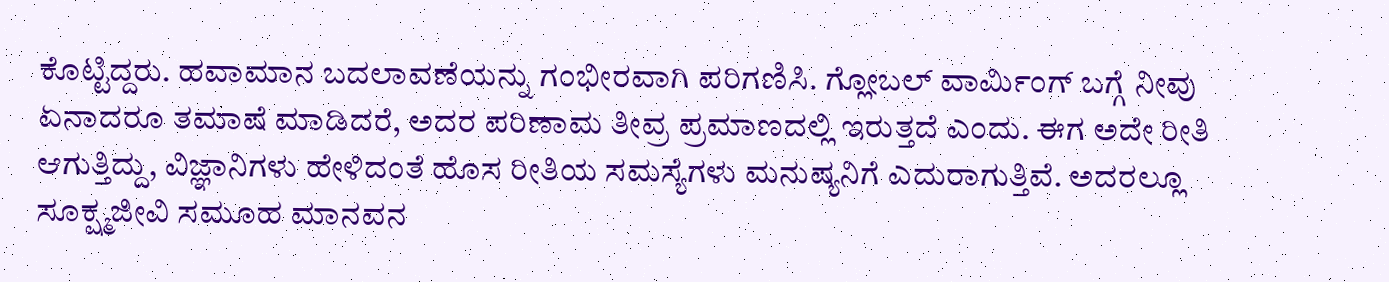ಕೊಟ್ಟಿದ್ದರು. ಹವಾಮಾನ ಬದಲಾವಣೆಯನ್ನು ಗಂಭೀರವಾಗಿ ಪರಿಗಣಿಸಿ. ಗ್ಲೋಬಲ್ ವಾರ್ಮಿಂಗ್ ಬಗ್ಗೆ ನೀವು ಏನಾದರೂ ತಮಾಷೆ ಮಾಡಿದರೆ, ಅದರ ಪರಿಣಾಮ ತೀವ್ರ ಪ್ರಮಾಣದಲ್ಲಿ ಇರುತ್ತದೆ ಎಂದು. ಈಗ ಅದೇ ರೀತಿ ಆಗುತ್ತಿದ್ದು, ವಿಜ್ಞಾನಿಗಳು ಹೇಳಿದಂತೆ ಹೊಸ ರೀತಿಯ ಸಮಸ್ಯೆಗಳು ಮನುಷ್ಯನಿಗೆ ಎದುರಾಗುತ್ತಿವೆ. ಅದರಲ್ಲೂ ಸೂಕ್ಷ್ಮಜೀವಿ ಸಮೂಹ ಮಾನವನ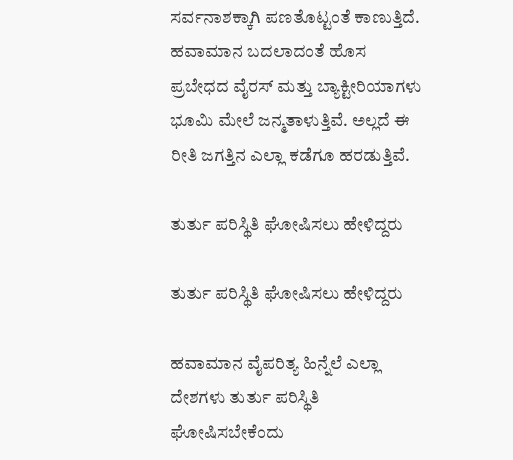ಸರ್ವನಾಶಕ್ಕಾಗಿ ಪಣತೊಟ್ಟಂತೆ ಕಾಣುತ್ತಿದೆ. ಹವಾಮಾನ ಬದಲಾದಂತೆ ಹೊಸ ಪ್ರಬೇಧದ ವೈರಸ್ ಮತ್ತು ಬ್ಯಾಕ್ಟೀರಿಯಾಗಳು ಭೂಮಿ ಮೇಲೆ ಜನ್ಮತಾಳುತ್ತಿವೆ. ಅಲ್ಲದೆ ಈ ರೀತಿ ಜಗತ್ತಿನ ಎಲ್ಲಾ ಕಡೆಗೂ ಹರಡುತ್ತಿವೆ.

ತುರ್ತು ಪರಿಸ್ಥಿತಿ ಘೋಷಿಸಲು ಹೇಳಿದ್ದರು

ತುರ್ತು ಪರಿಸ್ಥಿತಿ ಘೋಷಿಸಲು ಹೇಳಿದ್ದರು

ಹವಾಮಾನ ವೈಪರಿತ್ಯ ಹಿನ್ನೆಲೆ ಎಲ್ಲಾ ದೇಶಗಳು ತುರ್ತು ಪರಿಸ್ಥಿತಿ ಘೋಷಿಸಬೇಕೆಂದು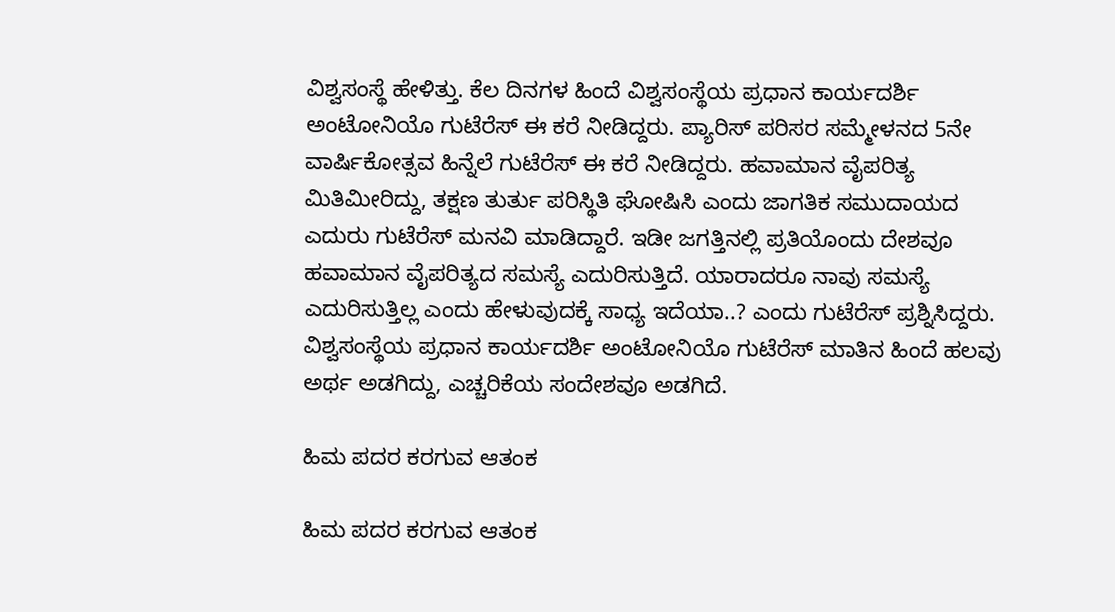ವಿಶ್ವಸಂಸ್ಥೆ ಹೇಳಿತ್ತು. ಕೆಲ ದಿನಗಳ ಹಿಂದೆ ವಿಶ್ವಸಂಸ್ಥೆಯ ಪ್ರಧಾನ ಕಾರ್ಯದರ್ಶಿ ಅಂಟೋನಿಯೊ ಗುಟೆರೆಸ್ ಈ ಕರೆ ನೀಡಿದ್ದರು. ಪ್ಯಾರಿಸ್ ಪರಿಸರ ಸಮ್ಮೇಳನದ 5ನೇ ವಾರ್ಷಿಕೋತ್ಸವ ಹಿನ್ನೆಲೆ ಗುಟೆರೆಸ್ ಈ ಕರೆ ನೀಡಿದ್ದರು. ಹವಾಮಾನ ವೈಪರಿತ್ಯ ಮಿತಿಮೀರಿದ್ದು, ತಕ್ಷಣ ತುರ್ತು ಪರಿಸ್ಥಿತಿ ಘೋಷಿಸಿ ಎಂದು ಜಾಗತಿಕ ಸಮುದಾಯದ ಎದುರು ಗುಟೆರೆಸ್ ಮನವಿ ಮಾಡಿದ್ದಾರೆ. ಇಡೀ ಜಗತ್ತಿನಲ್ಲಿ ಪ್ರತಿಯೊಂದು ದೇಶವೂ ಹವಾಮಾನ ವೈಪರಿತ್ಯದ ಸಮಸ್ಯೆ ಎದುರಿಸುತ್ತಿದೆ. ಯಾರಾದರೂ ನಾವು ಸಮಸ್ಯೆ ಎದುರಿಸುತ್ತಿಲ್ಲ ಎಂದು ಹೇಳುವುದಕ್ಕೆ ಸಾಧ್ಯ ಇದೆಯಾ..? ಎಂದು ಗುಟೆರೆಸ್ ಪ್ರಶ್ನಿಸಿದ್ದರು. ವಿಶ್ವಸಂಸ್ಥೆಯ ಪ್ರಧಾನ ಕಾರ್ಯದರ್ಶಿ ಅಂಟೋನಿಯೊ ಗುಟೆರೆಸ್ ಮಾತಿನ ಹಿಂದೆ ಹಲವು ಅರ್ಥ ಅಡಗಿದ್ದು, ಎಚ್ಚರಿಕೆಯ ಸಂದೇಶವೂ ಅಡಗಿದೆ.

ಹಿಮ ಪದರ ಕರಗುವ ಆತಂಕ

ಹಿಮ ಪದರ ಕರಗುವ ಆತಂಕ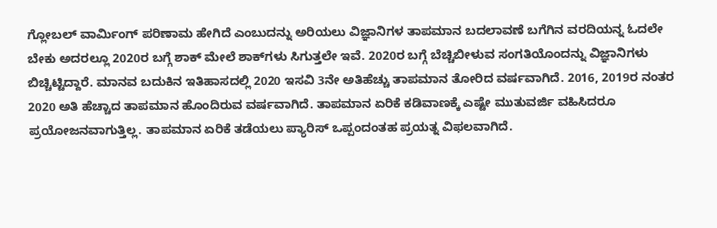ಗ್ಲೋಬಲ್ ವಾರ್ಮಿಂಗ್ ಪರಿಣಾಮ ಹೇಗಿದೆ ಎಂಬುದನ್ನು ಅರಿಯಲು ವಿಜ್ಞಾನಿಗಳ ತಾಪಮಾನ ಬದಲಾವಣೆ ಬಗೆಗಿನ ವರದಿಯನ್ನ ಓದಲೇ ಬೇಕು ಅದರಲ್ಲೂ 2020ರ ಬಗ್ಗೆ ಶಾಕ್ ಮೇಲೆ ಶಾಕ್‌ಗಳು ಸಿಗುತ್ತಲೇ ಇವೆ. 2020ರ ಬಗ್ಗೆ ಬೆಚ್ಚಿಬೀಳುವ ಸಂಗತಿಯೊಂದನ್ನು ವಿಜ್ಞಾನಿಗಳು ಬಿಚ್ಚಿಟ್ಟಿದ್ದಾರೆ. ಮಾನವ ಬದುಕಿನ ಇತಿಹಾಸದಲ್ಲಿ 2020 ಇಸವಿ 3ನೇ ಅತಿಹೆಚ್ಚು ತಾಪಮಾನ ತೋರಿದ ವರ್ಷವಾಗಿದೆ. 2016, 2019ರ ನಂತರ 2020 ಅತಿ ಹೆಚ್ಚಾದ ತಾಪಮಾನ ಹೊಂದಿರುವ ವರ್ಷವಾಗಿದೆ. ತಾಪಮಾನ ಏರಿಕೆ ಕಡಿವಾಣಕ್ಕೆ ಎಷ್ಟೇ ಮುತುವರ್ಜಿ ವಹಿಸಿದರೂ ಪ್ರಯೋಜನವಾಗುತ್ತಿಲ್ಲ. ತಾಪಮಾನ ಏರಿಕೆ ತಡೆಯಲು ಪ್ಯಾರಿಸ್ ಒಪ್ಪಂದಂತಹ ಪ್ರಯತ್ನ ವಿಫಲವಾಗಿದೆ.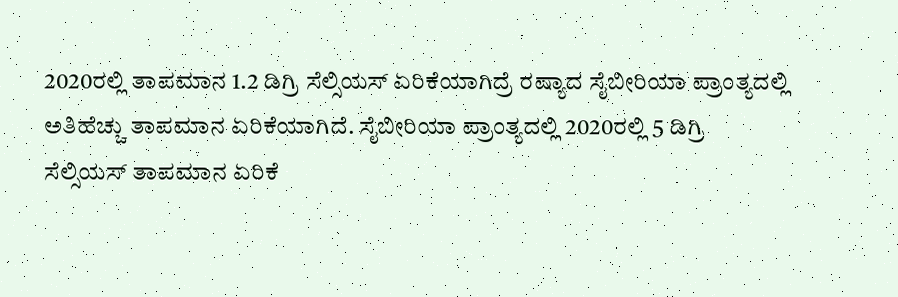2020ರಲ್ಲಿ ತಾಪಮಾನ 1.2 ಡಿಗ್ರಿ ಸೆಲ್ಸಿಯಸ್ ಏರಿಕೆಯಾಗಿದ್ರೆ ರಷ್ಯಾದ ಸೈಬೀರಿಯಾ ಪ್ರಾಂತ್ಯದಲ್ಲಿ ಅತಿಹೆಚ್ಚು ತಾಪಮಾನ ಏರಿಕೆಯಾಗಿದೆ. ಸೈಬೀರಿಯಾ ಪ್ರಾಂತ್ಯದಲ್ಲಿ 2020ರಲ್ಲಿ 5 ಡಿಗ್ರಿ ಸೆಲ್ಸಿಯಸ್ ತಾಪಮಾನ ಏರಿಕೆ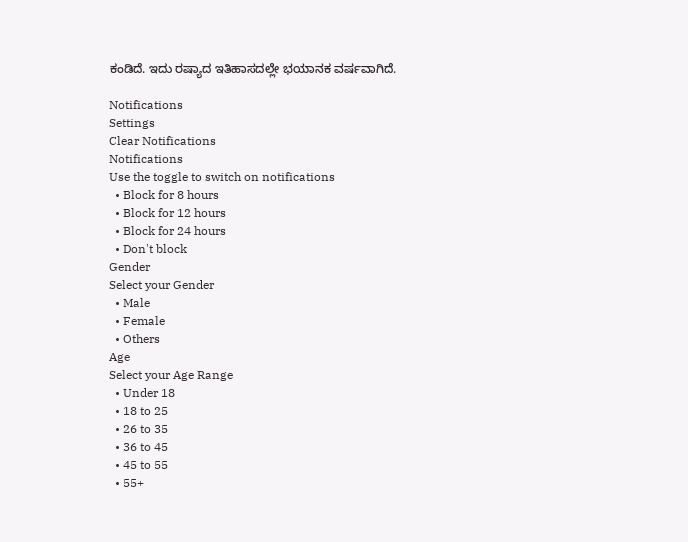ಕಂಡಿದೆ. ಇದು ರಷ್ಯಾದ ಇತಿಹಾಸದಲ್ಲೇ ಭಯಾನಕ ವರ್ಷವಾಗಿದೆ.

Notifications
Settings
Clear Notifications
Notifications
Use the toggle to switch on notifications
  • Block for 8 hours
  • Block for 12 hours
  • Block for 24 hours
  • Don't block
Gender
Select your Gender
  • Male
  • Female
  • Others
Age
Select your Age Range
  • Under 18
  • 18 to 25
  • 26 to 35
  • 36 to 45
  • 45 to 55
  • 55+